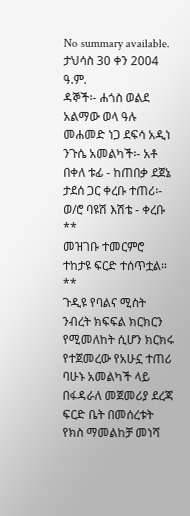No summary available.
ታህሳስ 30 ቀን 2004 ዓ.ም.
ዳኞች፡- ሐጎስ ወልደ አልማው ወላ ዓሉ መሐመድ ነጋ ደፍሳ አዲነ ንጉሴ አመልካች፡- አቶ በቀለ ቱፊ - ከጠበቃ ደጀኔ ታደሰ ጋር ቀረቡ ተጠሪ፡- ወ/ሮ ባዩሽ እሽቴ - ቀረቡ **
መዝገቡ ተመርምሮ ተከታዩ ፍርድ ተሰጥቷል።
**
ጉዲዩ የባልና ሚስት ንብረት ክፍፍል ክርክርን የሚመለከት ሲሆን ክርክሩ የተጀመረው የአሁኗ ተጠሪ ባሁኑ አመልካች ላይ በፋዳራለ መጀመሪያ ደረጃ ፍርድ ቤት በመሰረቱት የክስ ማመልከቻ መነሻ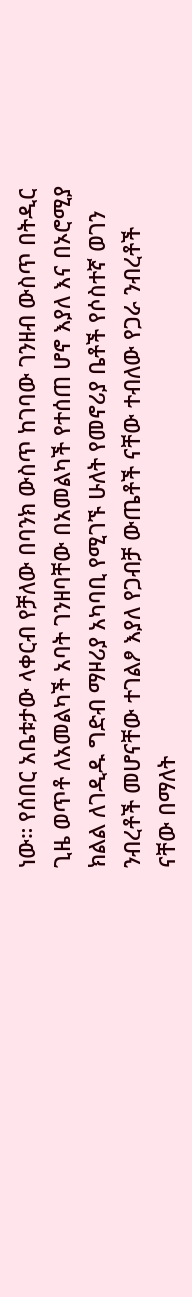ነው። የሰበር አቤቱታው ላቀርብ የቻለው በባንክ ውስጥ ከገባው ገንዘብ ውስጥ በትዲር ጊዜ ወጥቶ ለአመልካች አባት ገንዘባቸው በአመልካች የተሰጠ ሆኖ እያለ እና በኦሮሚያ ክልል ለገዲዱ ግድብ ማዞሪያ አካባቢ የሚገኙ ሁለት የመኖሪያ ቤቶች የሶስተኛ ወገን ንብረቶች መሆናቸው ተገልፆ እያለ የጋብቻ ውጤቶች ናቸው ተብለው የጋራ ንብረቶች ናቸው በማለት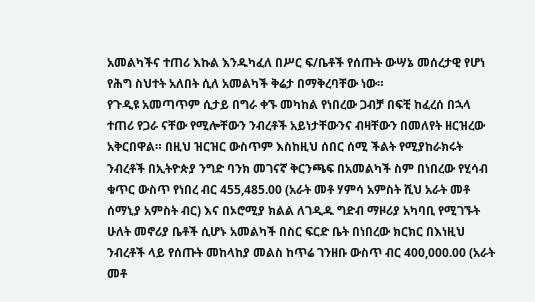አመልካችና ተጠሪ እኩል እንዱካፈለ በሥር ፍ/ቤቶች የሰጡት ውሣኔ መሰረታዊ የሆነ የሕግ ስህተት አለበት ሲለ አመልካች ቅሬታ በማቅረባቸው ነው።
የጉዲዩ አመጣጥም ሲታይ በግራ ቀኙ መካከል የነበረው ጋብቻ በፍቺ ከፈረሰ በኋላ ተጠሪ የጋራ ናቸው የሚሎቸውን ንብረቶች አይነታቸውንና ብዛቸውን በመለየት ዘርዝረው አቅርበዋል። በዚህ ዝርዝር ውስጥም እስከዚህ ሰበር ሰሚ ችልት የሚያከራክሩት ንብረቶች በኢትዮጵያ ንግድ ባንክ መገናኛ ቅርንጫፍ በአመልካች ስም በነበረው የሂሳብ ቁጥር ውስጥ የነበረ ብር 455,485.00 (አራት መቶ ሃምሳ አምስት ሺህ አራት መቶ ሰማኒያ አምስት ብር) እና በኦሮሚያ ክልል ለገዲዱ ግድብ ማዞሪያ አካባቢ የሚገኙት ሁለት መኖሪያ ቤቶች ሲሆኑ አመልካች በስር ፍርድ ቤት በነበረው ክርክር በእነዚህ ንብረቶች ላይ የሰጡት መከላከያ መልስ ከጥሬ ገንዘቡ ውስጥ ብር 400,000.00 (አራት መቶ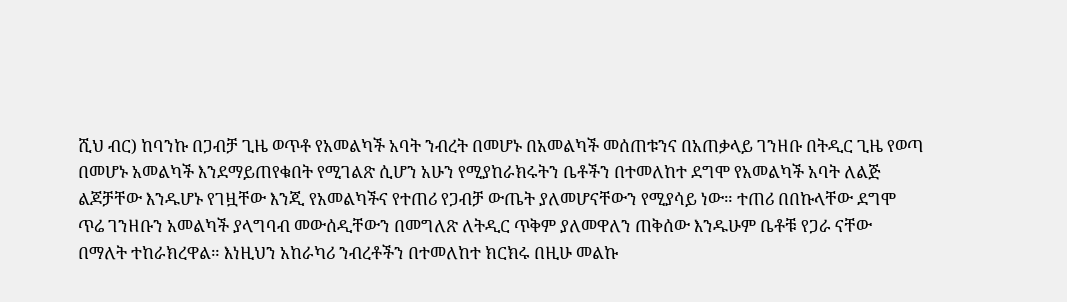ሺህ ብር) ከባንኩ በጋብቻ ጊዜ ወጥቶ የአመልካች አባት ንብረት በመሆኑ በአመልካች መሰጠቱንና በአጠቃላይ ገንዘቡ በትዲር ጊዜ የወጣ በመሆኑ አመልካች እንደማይጠየቁበት የሚገልጽ ሲሆን አሁን የሚያከራክሩትን ቤቶችን በተመለከተ ደግሞ የአመልካች አባት ለልጅ ልጆቻቸው እንዱሆኑ የገዟቸው እንጂ የአመልካችና የተጠሪ የጋብቻ ውጤት ያለመሆናቸውን የሚያሳይ ነው። ተጠሪ በበኩላቸው ደግሞ ጥሬ ገንዘቡን አመልካች ያላግባብ መውሰዲቸውን በመግለጽ ለትዲር ጥቅም ያለመዋለን ጠቅሰው እንዱሁም ቤቶቹ የጋራ ናቸው በማለት ተከራክረዋል። እነዚህን አከራካሪ ንብረቶችን በተመለከተ ክርክሩ በዚሁ መልኩ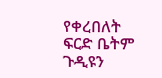የቀረበለት ፍርድ ቤትም ጉዲዩን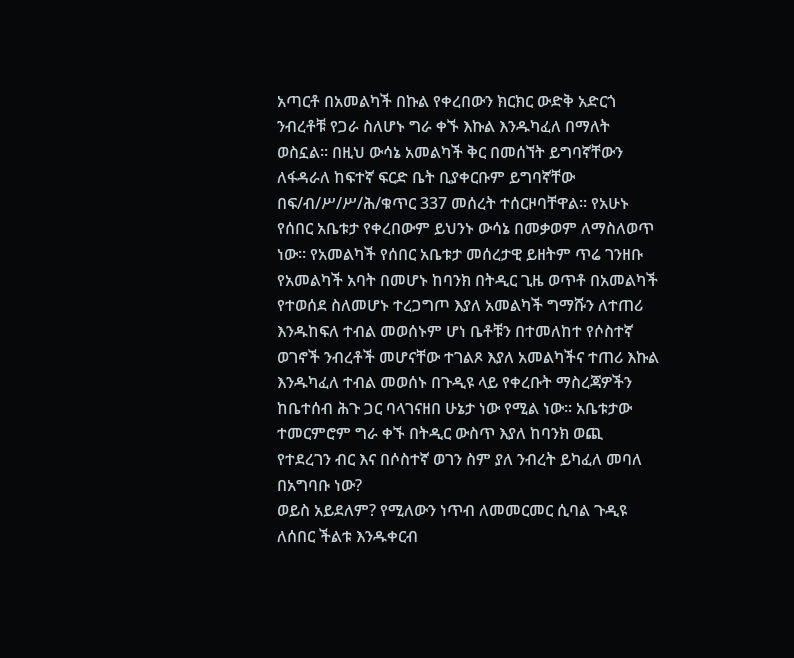አጣርቶ በአመልካች በኩል የቀረበውን ክርክር ውድቅ አድርጎ ንብረቶቹ የጋራ ስለሆኑ ግራ ቀኙ እኩል እንዱካፈለ በማለት ወስኗል። በዚህ ውሳኔ አመልካች ቅር በመሰኘት ይግባኛቸውን ለፋዳራለ ከፍተኛ ፍርድ ቤት ቢያቀርቡም ይግባኛቸው በፍ/ብ/ሥ/ሥ/ሕ/ቁጥር 337 መሰረት ተሰርዞባቸዋል። የአሁኑ የሰበር አቤቱታ የቀረበውም ይህንኑ ውሳኔ በመቃወም ለማስለወጥ ነው። የአመልካች የሰበር አቤቱታ መሰረታዊ ይዘትም ጥሬ ገንዘቡ የአመልካች አባት በመሆኑ ከባንክ በትዲር ጊዜ ወጥቶ በአመልካች የተወሰደ ስለመሆኑ ተረጋግጦ እያለ አመልካች ግማሹን ለተጠሪ እንዱከፍለ ተብል መወሰኑም ሆነ ቤቶቹን በተመለከተ የሶስተኛ ወገኖች ንብረቶች መሆናቸው ተገልጾ እያለ አመልካችና ተጠሪ እኩል እንዱካፈለ ተብል መወሰኑ በጉዲዩ ላይ የቀረቡት ማስረጃዎችን ከቤተሰብ ሕጉ ጋር ባላገናዘበ ሁኔታ ነው የሚል ነው። አቤቱታው ተመርምሮም ግራ ቀኙ በትዲር ውስጥ እያለ ከባንክ ወጪ የተደረገን ብር እና በሶስተኛ ወገን ስም ያለ ንብረት ይካፈለ መባለ በአግባቡ ነው?
ወይስ አይደለም? የሚለውን ነጥብ ለመመርመር ሲባል ጉዲዩ ለሰበር ችልቱ እንዱቀርብ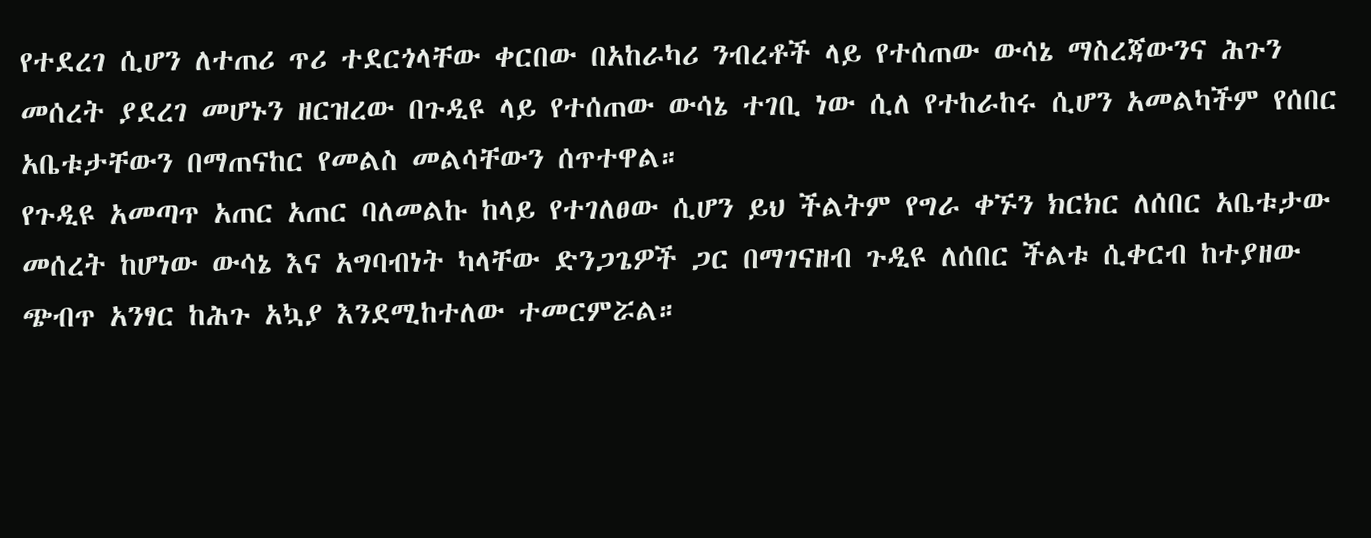የተደረገ ሲሆን ለተጠሪ ጥሪ ተደርጎላቸው ቀርበው በአከራካሪ ንብረቶች ላይ የተሰጠው ውሳኔ ማስረጃውንና ሕጉን መሰረት ያደረገ መሆኑን ዘርዝረው በጉዲዩ ላይ የተሰጠው ውሳኔ ተገቢ ነው ሲለ የተከራከሩ ሲሆን አመልካችም የሰበር አቤቱታቸውን በማጠናከር የመልስ መልሳቸውን ሰጥተዋል።
የጉዲዩ አመጣጥ አጠር አጠር ባለመልኩ ከላይ የተገለፀው ሲሆን ይህ ችልትም የግራ ቀኙን ክርክር ለሰበር አቤቱታው መሰረት ከሆነው ውሳኔ እና አግባብነት ካላቸው ድንጋጌዎች ጋር በማገናዘብ ጉዲዩ ለሰበር ችልቱ ሲቀርብ ከተያዘው ጭብጥ አንፃር ከሕጉ አኳያ እንደሚከተለው ተመርምሯል።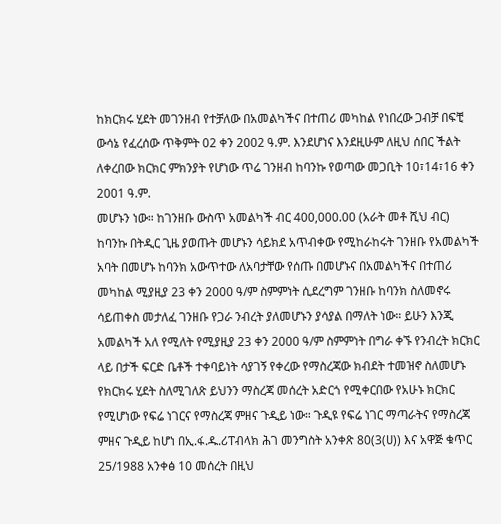ከክርክሩ ሂደት መገንዘብ የተቻለው በአመልካችና በተጠሪ መካከል የነበረው ጋብቻ በፍቺ ውሳኔ የፈረሰው ጥቅምት 02 ቀን 2002 ዓ.ም. እንደሆነና እንደዚሁም ለዚህ ሰበር ችልት ለቀረበው ክርክር ምክንያት የሆነው ጥሬ ገንዘብ ከባንኩ የወጣው መጋቢት 10፣14፣16 ቀን 2001 ዓ.ም.
መሆኑን ነው። ከገንዘቡ ውስጥ አመልካች ብር 400,000.00 (አራት መቶ ሺህ ብር) ከባንኩ በትዲር ጊዜ ያወጡት መሆኑን ሳይክደ አጥብቀው የሚከራከሩት ገንዘቡ የአመልካች አባት በመሆኑ ከባንክ አውጥተው ለአባታቸው የሰጡ በመሆኑና በአመልካችና በተጠሪ መካከል ሚያዚያ 23 ቀን 2000 ዓ/ም ስምምነት ሲደረግም ገንዘቡ ከባንክ ስለመኖሩ ሳይጠቀስ መታለፈ ገንዘቡ የጋራ ንብረት ያለመሆኑን ያሳያል በማለት ነው። ይሁን እንጂ አመልካች አለ የሚለት የሚያዚያ 23 ቀን 2000 ዓ/ም ስምምነት በግራ ቀኙ የንብረት ክርክር ላይ በታች ፍርድ ቤቶች ተቀባይነት ሳያገኝ የቀረው የማስረጃው ክብደት ተመዝኖ ስለመሆኑ የክርክሩ ሂደት ስለሚገለጽ ይህንን ማስረጃ መሰረት አድርጎ የሚቀርበው የአሁኑ ክርክር የሚሆነው የፍሬ ነገርና የማስረጃ ምዘና ጉዲይ ነው። ጉዲዩ የፍሬ ነገር ማጣራትና የማስረጃ ምዘና ጉዲይ ከሆነ በኢ.ፋ.ዱ.ሪፐብላክ ሕገ መንግስት አንቀጽ 80(3(ሀ)) እና አዋጅ ቁጥር 25/1988 አንቀፅ 10 መሰረት በዚህ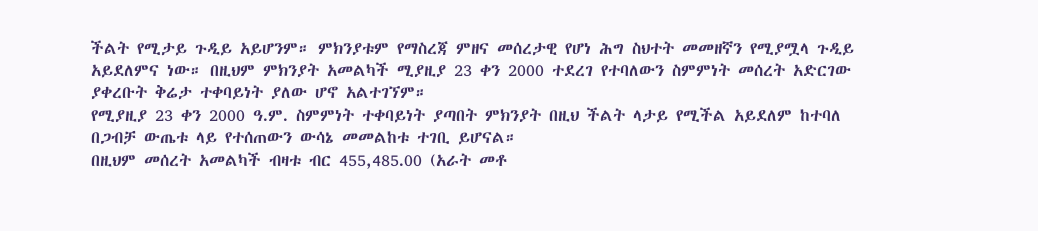ችልት የሚታይ ጉዲይ አይሆንም። ምክንያቱም የማስረጃ ምዘና መሰረታዊ የሆነ ሕግ ስህተት መመዘኛን የሚያሟላ ጉዲይ አይደለምና ነው። በዚህም ምክንያት አመልካች ሚያዚያ 23 ቀን 2000 ተደረገ የተባለውን ስምምነት መሰረት አድርገው ያቀረቡት ቅሬታ ተቀባይነት ያለው ሆኖ አልተገኘም።
የሚያዚያ 23 ቀን 2000 ዓ.ም. ስምምነት ተቀባይነት ያጣበት ምክንያት በዚህ ችልት ላታይ የሚችል አይደለም ከተባለ በጋብቻ ውጤቱ ላይ የተሰጠውን ውሳኔ መመልከቱ ተገቢ ይሆናል።
በዚህም መሰረት አመልካች ብዛቱ ብር 455,485.00 (አራት መቶ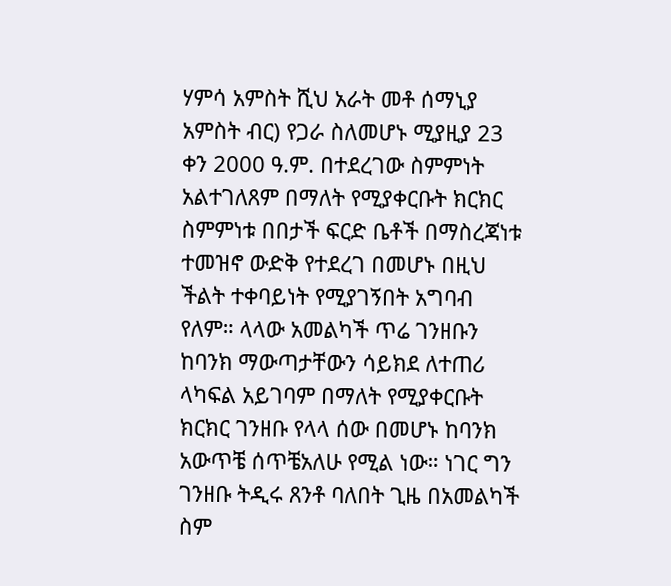ሃምሳ አምስት ሺህ አራት መቶ ሰማኒያ አምስት ብር) የጋራ ስለመሆኑ ሚያዚያ 23 ቀን 2000 ዓ.ም. በተደረገው ስምምነት አልተገለጸም በማለት የሚያቀርቡት ክርክር ስምምነቱ በበታች ፍርድ ቤቶች በማስረጃነቱ ተመዝኖ ውድቅ የተደረገ በመሆኑ በዚህ ችልት ተቀባይነት የሚያገኝበት አግባብ የለም። ላላው አመልካች ጥሬ ገንዘቡን ከባንክ ማውጣታቸውን ሳይክደ ለተጠሪ ላካፍል አይገባም በማለት የሚያቀርቡት ክርክር ገንዘቡ የላላ ሰው በመሆኑ ከባንክ አውጥቼ ሰጥቼአለሁ የሚል ነው። ነገር ግን ገንዘቡ ትዲሩ ጸንቶ ባለበት ጊዜ በአመልካች ስም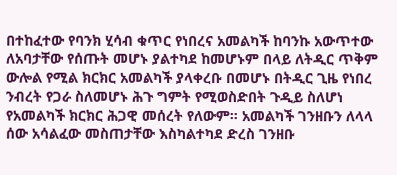በተከፈተው የባንክ ሂሳብ ቁጥር የነበረና አመልካች ከባንኩ አውጥተው ለአባታቸው የሰጡት መሆኑ ያልተካደ ከመሆኑም በላይ ለትዲር ጥቅም ውሎል የሚል ክርክር አመልካች ያላቀረቡ በመሆኑ በትዲር ጊዜ የነበረ ንብረት የጋራ ስለመሆኑ ሕጉ ግምት የሚወስድበት ጉዲይ ስለሆነ የአመልካች ክርክር ሕጋዊ መሰረት የለውም። አመልካች ገንዘቡን ለላላ ሰው አሳልፈው መስጠታቸው እስካልተካደ ድረስ ገንዘቡ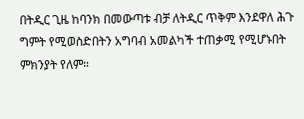በትዲር ጊዜ ከባንክ በመውጣቱ ብቻ ለትዲር ጥቅም እንደዋለ ሕጉ ግምት የሚወስድበትን አግባብ አመልካች ተጠቃሚ የሚሆኑበት ምክንያት የለም።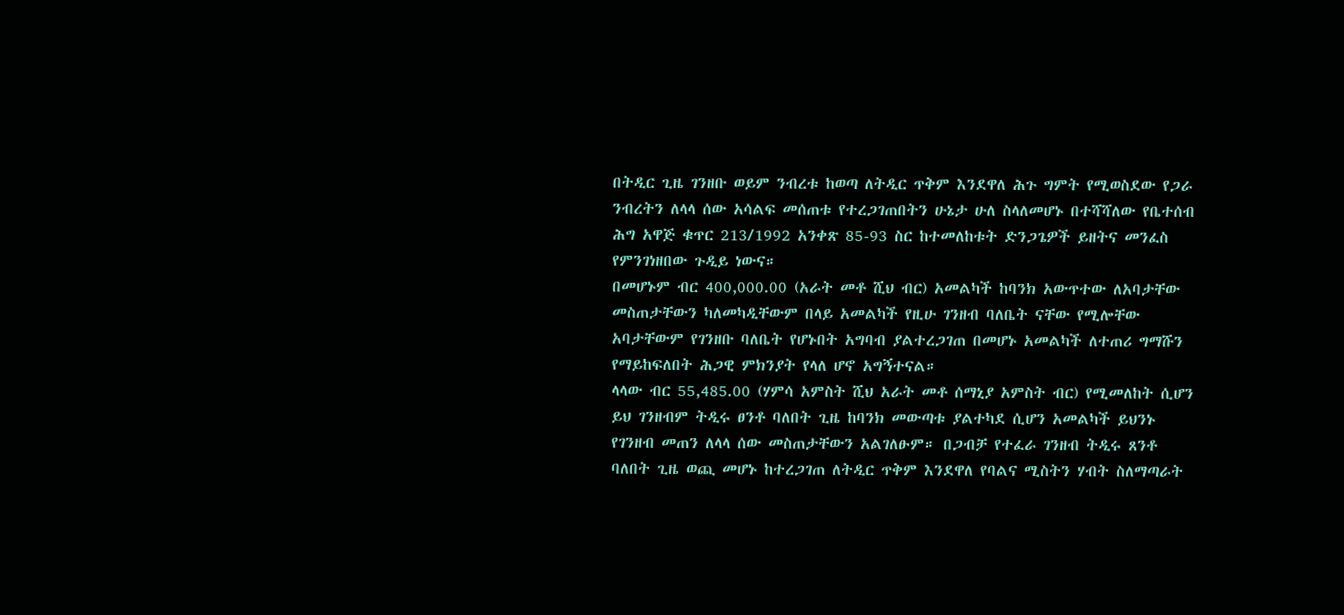በትዲር ጊዜ ገንዘቡ ወይም ንብረቱ ከወጣ ለትዲር ጥቅም እንደዋለ ሕጉ ግምት የሚወስደው የጋራ ንብረትን ለላላ ሰው አሳልፍ መሰጠቱ የተረጋገጠበትን ሁኔታ ሁለ ስላለመሆኑ በተሻሻለው የቤተሰብ ሕግ አዋጅ ቁጥር 213/1992 አንቀጽ 85-93 ስር ከተመለከቱት ድንጋጌዎች ይዘትና መንፈስ የምንገነዘበው ጉዲይ ነውና።
በመሆኑም ብር 400,000.00 (አራት መቶ ሺህ ብር) አመልካች ከባንክ አውጥተው ለአባታቸው መስጠታቸውን ካለመካዲቸውም በላይ አመልካች የዚሁ ገንዘብ ባለቤት ናቸው የሚሎቸው አባታቸውም የገንዘቡ ባለቤት የሆኑበት አግባብ ያልተረጋገጠ በመሆኑ አመልካች ለተጠሪ ግማሹን የማይከፍለበት ሕጋዊ ምክንያት የላለ ሆኖ አግኝተናል።
ላላው ብር 55,485.00 (ሃምሳ አምስት ሺህ አራት መቶ ሰማኒያ አምስት ብር) የሚመለከት ሲሆን ይህ ገንዘብም ትዲሩ ፀንቶ ባለበት ጊዜ ከባንክ መውጣቱ ያልተካደ ሲሆን አመልካች ይህንኑ የገንዘብ መጠን ለላላ ሰው መስጠታቸውን አልገለፁም። በጋብቻ የተፈራ ገንዘብ ትዲሩ ጸንቶ ባለበት ጊዜ ወጪ መሆኑ ከተረጋገጠ ለትዲር ጥቅም እንደዋለ የባልና ሚስትን ሃብት ስለማጣራት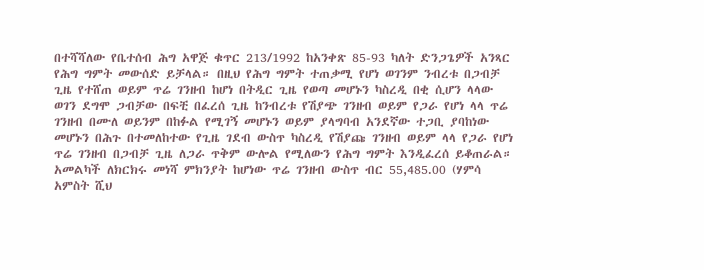በተሻሻለው የቤተሰብ ሕግ አዋጅ ቁጥር 213/1992 ከአንቀጽ 85-93 ካለት ድንጋጌዎች አንጻር የሕግ ግምት መውሰድ ይቻላል። በዚህ የሕግ ግምት ተጠቃሚ የሆነ ወገንም ንብረቱ በጋብቻ ጊዜ የተሸጠ ወይም ጥሬ ገንዘብ ከሆነ በትዲር ጊዜ የወጣ መሆኑን ካስረዲ በቂ ሲሆን ላላው ወገን ደግሞ ጋብቻው በፍቺ በፈረሰ ጊዜ ከንብረቱ የሽያጭ ገንዘብ ወይም የጋራ የሆነ ላላ ጥሬ ገንዘብ በሙለ ወይንም በከፉል የሚገኝ መሆኑን ወይም ያላግባብ አንደኛው ተጋቢ ያባከነው መሆኑን በሕጉ በተመለከተው የጊዜ ገደብ ውስጥ ካስረዲ የሽያጩ ገንዘብ ወይም ላላ የጋራ የሆነ ጥሬ ገንዘብ በጋብቻ ጊዜ ለጋራ ጥቅም ውሎል የሚለውን የሕግ ግምት እንዲፈረሰ ይቆጠራል።
አመልካች ለክርክሩ መነሻ ምክንያት ከሆነው ጥሬ ገንዘብ ውስጥ ብር 55,485.00 (ሃምሳ አምስት ሺህ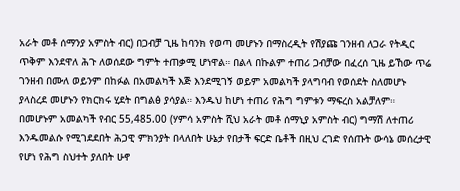አራት መቶ ሰማንያ አምስት ብር) በጋብቻ ጊዜ ከባንክ የወጣ መሆኑን በማስረዲት የሽያጩ ገንዘብ ለጋራ የትዲር ጥቅም እንደዋለ ሕጉ ለወሰደው ግምት ተጠቃሚ ሆነዋል። በልላ በኩልም ተጠሪ ጋብቻው በፈረሰ ጊዜ ይኸው ጥሬ ገንዘብ በሙለ ወይንም በከፉል በአመልካች እጅ እንደሚገኝ ወይም አመልካች ያላግባብ የወሰደት ስለመሆኑ ያላስረደ መሆኑን የክርክሩ ሂደት በግልፅ ያሳያል። እንዱህ ከሆነ ተጠሪ የሕግ ግምቱን ማፍረስ አልቻለም። በመሆኑም አመልካች የብር 55,485.00 (ሃምሳ አምስት ሺህ አራት መቶ ሰማኒያ አምስት ብር) ግማሽ ለተጠሪ እንዱመልሱ የሚገደደበት ሕጋዊ ምክንያት በላለበት ሁኔታ የበታች ፍርድ ቤቶች በዚህ ረገድ የሰጡት ውሳኔ መሰረታዊ የሆነ የሕግ ስህተት ያለበት ሁኖ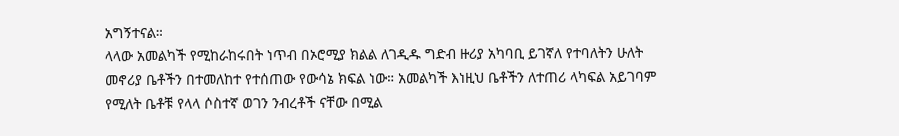አግኝተናል።
ላላው አመልካች የሚከራከሩበት ነጥብ በኦሮሚያ ክልል ለገዲዱ ግድብ ዙሪያ አካባቢ ይገኛለ የተባለትን ሁለት መኖሪያ ቤቶችን በተመለከተ የተሰጠው የውሳኔ ክፍል ነው። አመልካች እነዚህ ቤቶችን ለተጠሪ ላካፍል አይገባም የሚለት ቤቶቹ የላላ ሶስተኛ ወገን ንብረቶች ናቸው በሚል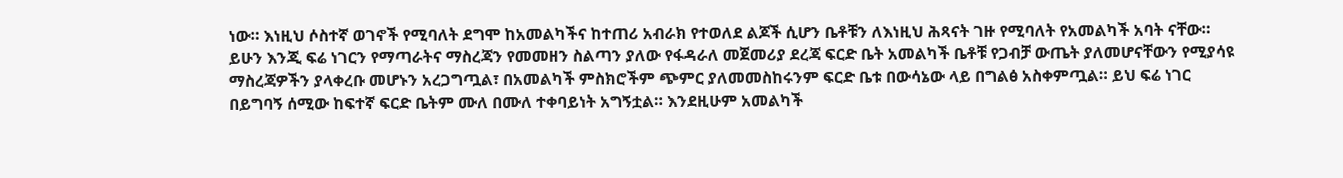ነው። እነዚህ ሶስተኛ ወገኖች የሚባለት ደግሞ ከአመልካችና ከተጠሪ አብራክ የተወለደ ልጆች ሲሆን ቤቶቹን ለእነዚህ ሕጻናት ገዙ የሚባለት የአመልካች አባት ናቸው። ይሁን እንጂ ፍሬ ነገርን የማጣራትና ማስረጃን የመመዘን ስልጣን ያለው የፋዳራለ መጀመሪያ ደረጃ ፍርድ ቤት አመልካች ቤቶቹ የጋብቻ ውጤት ያለመሆናቸውን የሚያሳዩ ማስረጃዎችን ያላቀረቡ መሆኑን አረጋግጧል፣ በአመልካች ምስክሮችም ጭምር ያለመመስከሩንም ፍርድ ቤቱ በውሳኔው ላይ በግልፅ አስቀምጧል። ይህ ፍሬ ነገር በይግባኝ ሰሚው ከፍተኛ ፍርድ ቤትም ሙለ በሙለ ተቀባይነት አግኝቷል። እንደዚሁም አመልካች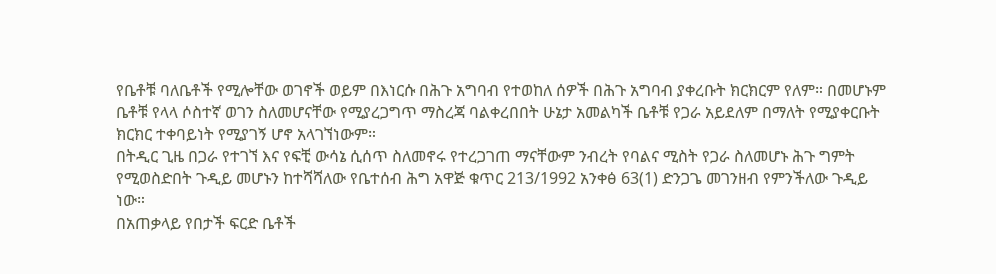የቤቶቹ ባለቤቶች የሚሎቸው ወገኖች ወይም በእነርሱ በሕጉ አግባብ የተወከለ ሰዎች በሕጉ አግባብ ያቀረቡት ክርክርም የለም። በመሆኑም ቤቶቹ የላላ ሶስተኛ ወገን ስለመሆናቸው የሚያረጋግጥ ማስረጃ ባልቀረበበት ሁኔታ አመልካች ቤቶቹ የጋራ አይደለም በማለት የሚያቀርቡት ክርክር ተቀባይነት የሚያገኝ ሆኖ አላገኘነውም።
በትዲር ጊዜ በጋራ የተገኘ እና የፍቺ ውሳኔ ሲሰጥ ስለመኖሩ የተረጋገጠ ማናቸውም ንብረት የባልና ሚስት የጋራ ስለመሆኑ ሕጉ ግምት የሚወስድበት ጉዲይ መሆኑን ከተሻሻለው የቤተሰብ ሕግ አዋጅ ቁጥር 213/1992 አንቀፅ 63(1) ድንጋጌ መገንዘብ የምንችለው ጉዲይ ነው።
በአጠቃላይ የበታች ፍርድ ቤቶች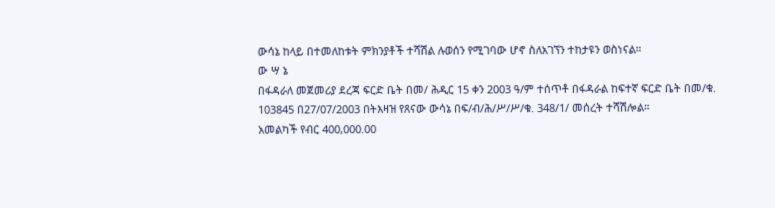ውሳኔ ከላይ በተመለከቱት ምክንያቶች ተሻሽል ሉወሰን የሚገባው ሆኖ ስለአገኘን ተከታዩን ወስነናል።
ው ሣ ኔ
በፋዳራለ መጀመሪያ ደረጃ ፍርድ ቤት በመ/ ሕዲር 15 ቀን 2003 ዓ/ም ተሰጥቶ በፋዳራል ከፍተኛ ፍርድ ቤት በመ/ቁ. 103845 በ27/07/2003 በትእዛዝ የጸናው ውሳኔ በፍ/ብ/ሕ/ሥ/ሥ/ቁ. 348/1/ መሰረት ተሻሽሎል።
አመልካች የብር 400,000.00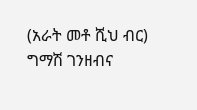(አራት መቶ ሺህ ብር) ግማሽ ገንዘብና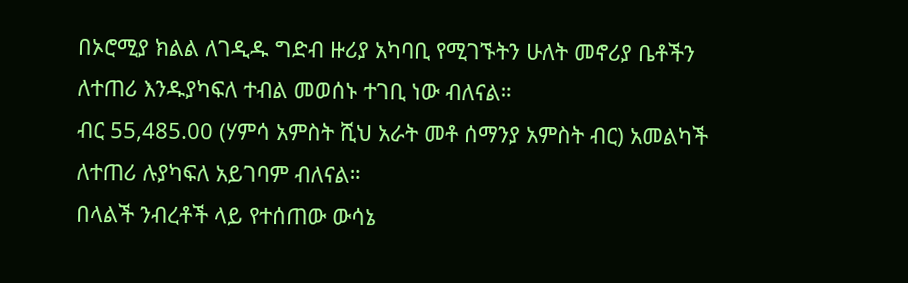በኦሮሚያ ክልል ለገዲዱ ግድብ ዙሪያ አካባቢ የሚገኙትን ሁለት መኖሪያ ቤቶችን ለተጠሪ እንዱያካፍለ ተብል መወሰኑ ተገቢ ነው ብለናል።
ብር 55,485.00 (ሃምሳ አምስት ሺህ አራት መቶ ሰማንያ አምስት ብር) አመልካች ለተጠሪ ሉያካፍለ አይገባም ብለናል።
በላልች ንብረቶች ላይ የተሰጠው ውሳኔ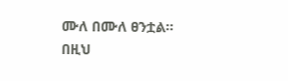ሙለ በሙለ ፀንቷል።
በዚህ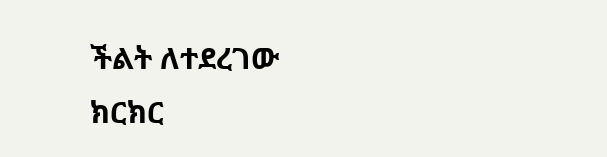ችልት ለተደረገው ክርክር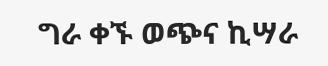ግራ ቀኙ ወጭና ኪሣራ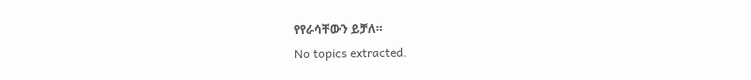የየራሳቸውን ይቻለ።
No topics extracted.